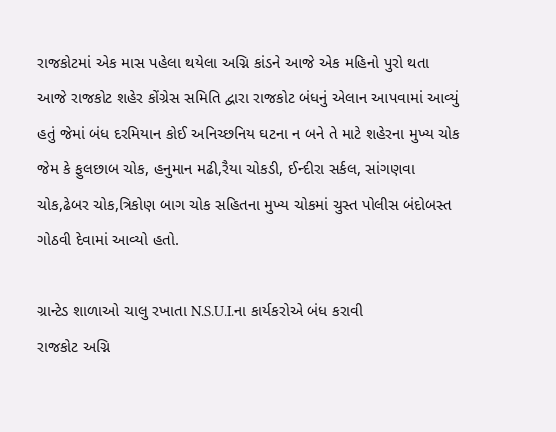રાજકોટમાં એક માસ પહેલા થયેલા અગ્નિ કાંડને આજે એક મહિનો પુરો થતા આજે રાજકોટ શહેર કોંગ્રેસ સમિતિ દ્વારા રાજકોટ બંધનું એલાન આપવામાં આવ્યું હતું જેમાં બંધ દરમિયાન કોઈ અનિચ્છનિય ઘટના ન બને તે માટે શહેરના મુખ્ય ચોક જેમ કે ફુલછાબ ચોક, હનુમાન મઢી,રૈયા ચોકડી, ઈન્દીરા સર્કલ, સાંગણવા ચોક,ઢેબર ચોક,ત્રિકોણ બાગ ચોક સહિતના મુખ્ય ચોકમાં ચુસ્ત પોલીસ બંદોબસ્ત ગોઠવી દેવામાં આવ્યો હતો.

ગ્રાન્ટેડ શાળાઓ ચાલુ રખાતા N.S.U.I.ના કાર્યકરોએ બંધ કરાવી
રાજકોટ અગ્નિ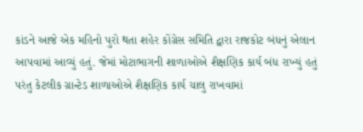કાંડને આજે એક મહિનો પુરો થતા શહેર કોંગ્રેસ સમિતિ દ્વારા રાજકોટ બંધનું એલાન આપવામાં આવ્યું હતું. જેમાં મોટાભાગની શાળાઓએ શૈક્ષણિક કાર્ય બંધ રાખ્યું હતું પરંતુ કેટલીક ગ્રાન્ટેડ શાળાઓએ શૈક્ષણિક કાર્ય ચાલુ રાખવામાં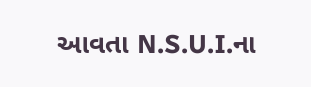આવતા N.S.U.I.ના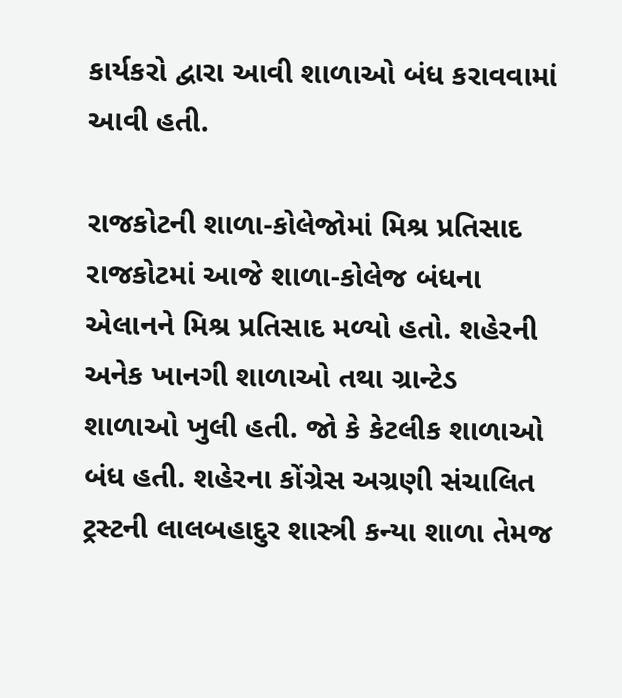કાર્યકરો દ્વારા આવી શાળાઓ બંધ કરાવવામાં આવી હતી.

રાજકોટની શાળા-કોલેજોમાં મિશ્ર પ્રતિસાદ
રાજકોટમાં આજે શાળા-કોલેજ બંધના એલાનને મિશ્ર પ્રતિસાદ મળ્યો હતો. શહેરની અનેક ખાનગી શાળાઓ તથા ગ્રાન્ટેડ શાળાઓ ખુલી હતી. જો કે કેટલીક શાળાઓ બંધ હતી. શહેરના કોંગ્રેસ અગ્રણી સંચાલિત ટ્રસ્ટની લાલબહાદુર શાસ્ત્રી કન્યા શાળા તેમજ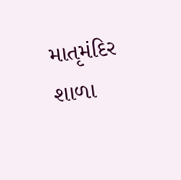માતૃમંદિર શાળા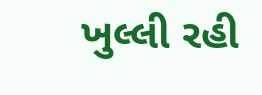ખુલ્લી રહી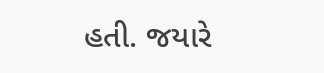હતી. જયારે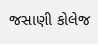જસાણી કોલેજ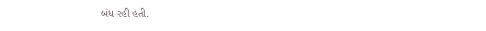બંધ રહી હતી.